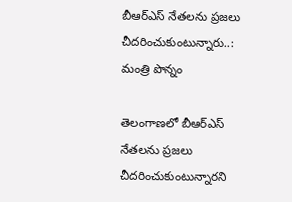బీఆర్ఎస్ నేతలను ప్రజలు చీదరించుకుంటున్నారు..: మంత్రి పొన్నం

తెలంగాణలో బీఆర్ఎస్ నేతలను ప్రజలు చీదరించుకుంటున్నారని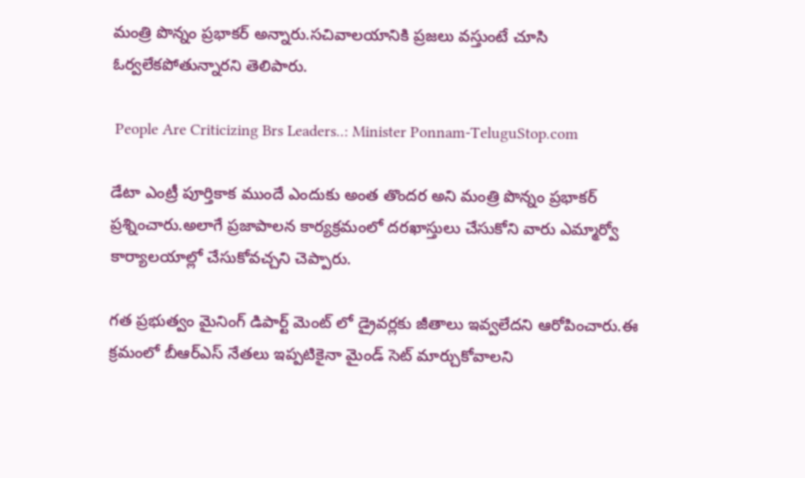మంత్రి పొన్నం ప్రభాకర్ అన్నారు.సచివాలయానికి ప్రజలు వస్తుంటే చూసి ఓర్వలేకపోతున్నారని తెలిపారు.

 People Are Criticizing Brs Leaders..: Minister Ponnam-TeluguStop.com

డేటా ఎంట్రీ పూర్తికాక ముందే ఎందుకు అంత తొందర అని మంత్రి పొన్నం ప్రభాకర్ ప్రశ్నించారు.అలాగే ప్రజాపాలన కార్యక్రమంలో దరఖాస్తులు చేసుకోని వారు ఎమ్మార్వో కార్యాలయాల్లో చేసుకోవచ్చని చెప్పారు.

గత ప్రభుత్వం మైనింగ్ డిపార్ట్ మెంట్ లో డ్రైవర్లకు జీతాలు ఇవ్వలేదని ఆరోపించారు.ఈ క్రమంలో బీఆర్ఎస్ నేతలు ఇప్పటికైనా మైండ్ సెట్ మార్చుకోవాలని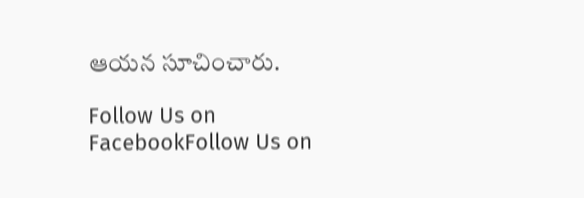ఆయన సూచించారు.

Follow Us on FacebookFollow Us on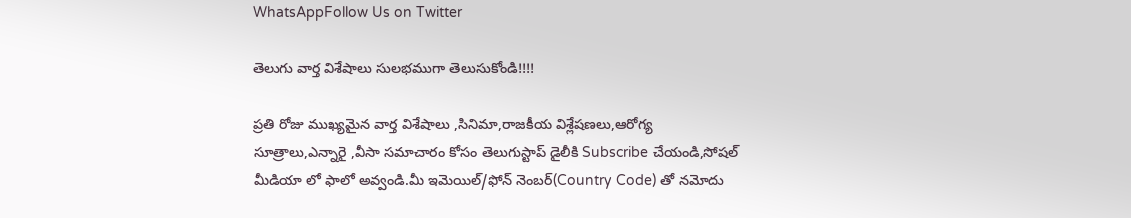WhatsAppFollow Us on Twitter

తెలుగు వార్త విశేషాలు సులభముగా తెలుసుకోండి!!!!

ప్రతి రోజు ముఖ్యమైన వార్త విశేషాలు ,సినిమా,రాజకీయ విశ్లేషణలు,ఆరోగ్య సూత్రాలు,ఎన్నారై ,వీసా సమాచారం కోసం తెలుగుస్టాప్ డైలీకి Subscribe చేయండి,సోషల్ మీడియా లో ఫాలో అవ్వండి.మీ ఇమెయిల్/ఫోన్ నెంబర్(Country Code) తో నమోదు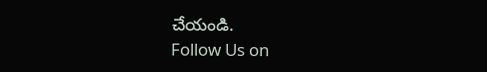చేయండి.
Follow Us on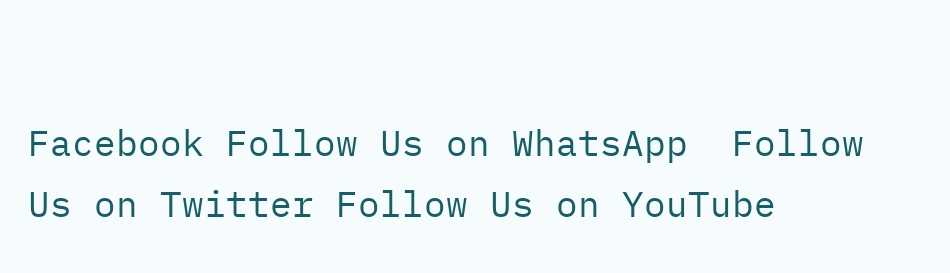Facebook Follow Us on WhatsApp  Follow Us on Twitter Follow Us on YouTube